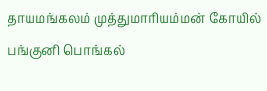தாயமங்கலம் முத்துமாரியம்மன் கோயில் பங்குனி பொங்கல்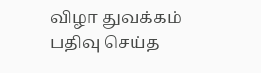விழா துவக்கம்
பதிவு செய்த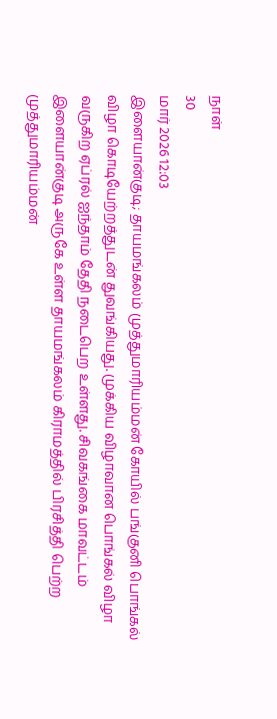நாள்
30
மார் 2026 12:03
இளையான்குடி; தாயமங்கலம் முத்துமாரியம்மன் கோயில் பங்குனி பொங்கல் விழா கொடியேற்றத்துடன் துவங்கியது. முக்கிய விழாவான பொங்கல் விழா வருகிற ஏப்ரல் ஐந்தாம் தேதி நடைபெற உள்ளது. சிவகங்கை மாவட்டம் இளையான்குடி அருகே உள்ள தாயமங்கலம் கிராமத்தில் பிரசித்தி பெற்ற முத்துமாரியம்மன்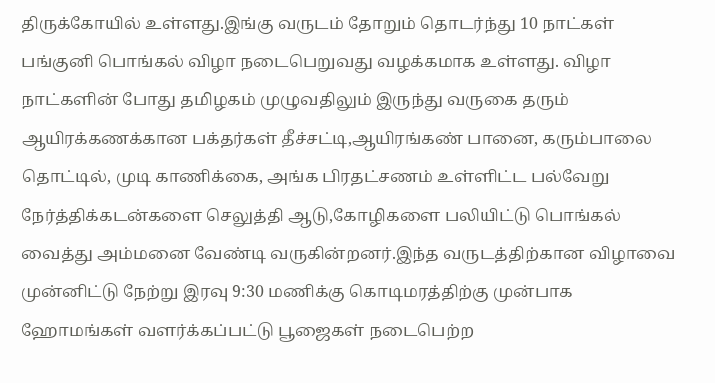திருக்கோயில் உள்ளது.இங்கு வருடம் தோறும் தொடர்ந்து 10 நாட்கள் பங்குனி பொங்கல் விழா நடைபெறுவது வழக்கமாக உள்ளது. விழா நாட்களின் போது தமிழகம் முழுவதிலும் இருந்து வருகை தரும் ஆயிரக்கணக்கான பக்தர்கள் தீச்சட்டி,ஆயிரங்கண் பானை, கரும்பாலை தொட்டில், முடி காணிக்கை, அங்க பிரதட்சணம் உள்ளிட்ட பல்வேறு நேர்த்திக்கடன்களை செலுத்தி ஆடு,கோழிகளை பலியிட்டு பொங்கல் வைத்து அம்மனை வேண்டி வருகின்றனர்.இந்த வருடத்திற்கான விழாவை முன்னிட்டு நேற்று இரவு 9:30 மணிக்கு கொடிமரத்திற்கு முன்பாக ஹோமங்கள் வளர்க்கப்பட்டு பூஜைகள் நடைபெற்ற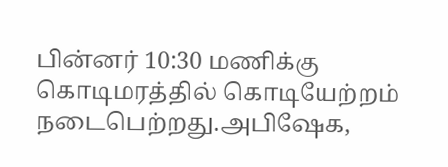பின்னர் 10:30 மணிக்கு கொடிமரத்தில் கொடியேற்றம் நடைபெற்றது.அபிஷேக,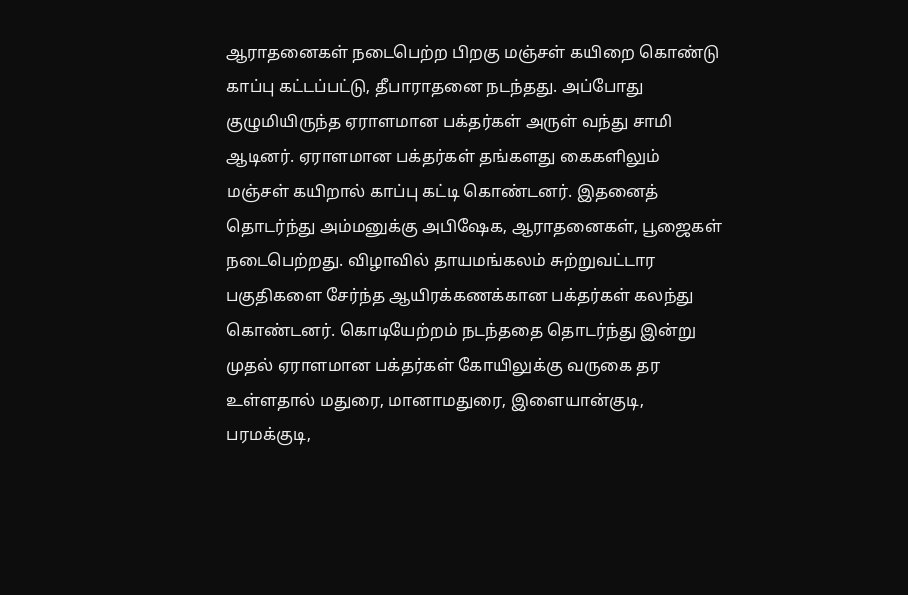ஆராதனைகள் நடைபெற்ற பிறகு மஞ்சள் கயிறை கொண்டு காப்பு கட்டப்பட்டு, தீபாராதனை நடந்தது. அப்போது குழுமியிருந்த ஏராளமான பக்தர்கள் அருள் வந்து சாமி ஆடினர். ஏராளமான பக்தர்கள் தங்களது கைகளிலும் மஞ்சள் கயிறால் காப்பு கட்டி கொண்டனர். இதனைத் தொடர்ந்து அம்மனுக்கு அபிஷேக, ஆராதனைகள், பூஜைகள் நடைபெற்றது. விழாவில் தாயமங்கலம் சுற்றுவட்டார பகுதிகளை சேர்ந்த ஆயிரக்கணக்கான பக்தர்கள் கலந்து கொண்டனர். கொடியேற்றம் நடந்ததை தொடர்ந்து இன்று முதல் ஏராளமான பக்தர்கள் கோயிலுக்கு வருகை தர உள்ளதால் மதுரை, மானாமதுரை, இளையான்குடி, பரமக்குடி,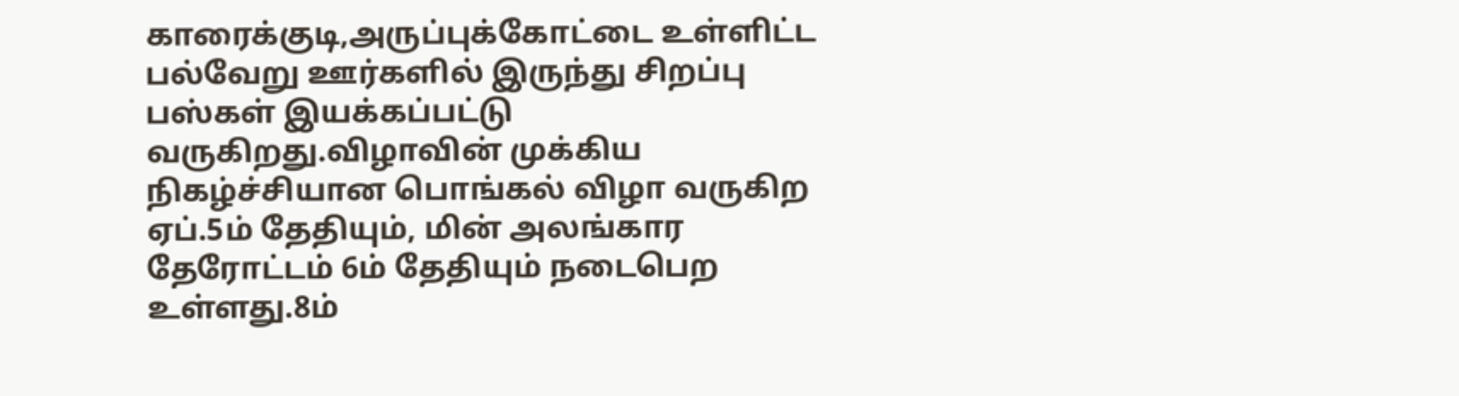காரைக்குடி,அருப்புக்கோட்டை உள்ளிட்ட பல்வேறு ஊர்களில் இருந்து சிறப்பு பஸ்கள் இயக்கப்பட்டு வருகிறது.விழாவின் முக்கிய நிகழ்ச்சியான பொங்கல் விழா வருகிற ஏப்.5ம் தேதியும், மின் அலங்கார தேரோட்டம் 6ம் தேதியும் நடைபெற உள்ளது.8ம்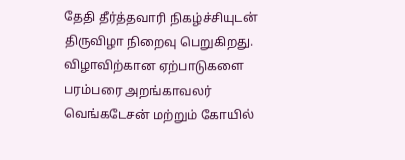தேதி தீர்த்தவாரி நிகழ்ச்சியுடன் திருவிழா நிறைவு பெறுகிறது. விழாவிற்கான ஏற்பாடுகளை பரம்பரை அறங்காவலர் வெங்கடேசன் மற்றும் கோயில்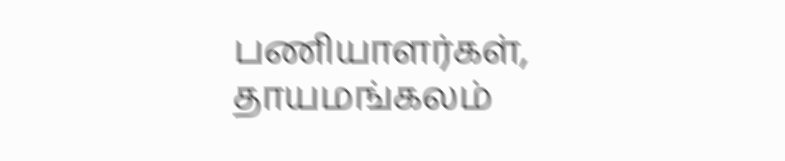பணியாளர்கள், தாயமங்கலம்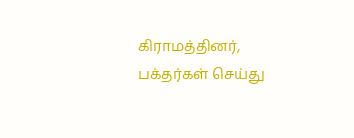கிராமத்தினர், பக்தர்கள் செய்து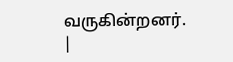வருகின்றனர்.
|